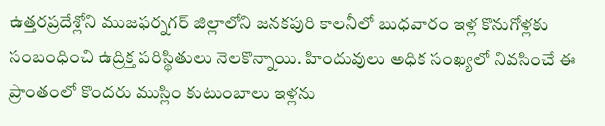ఉత్తరప్రదేశ్లోని ముజఫర్నగర్ జిల్లాలోని జనకపురి కాలనీలో బుధవారం ఇళ్ల కొనుగోళ్లకు సంబంధించి ఉద్రిక్త పరిస్థితులు నెలకొన్నాయి. హిందువులు అధిక సంఖ్యలో నివసించే ఈ ప్రాంతంలో కొందరు ముస్లిం కుటుంబాలు ఇళ్లను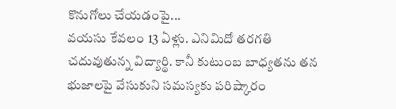కొనుగోలు చేయడంపై...
వయసు కేవలం 13 ఏళ్లు. ఎనిమిదో తరగతి చదువుతున్న విద్యార్థి. కానీ కుటుంబ బాధ్యతను తన భుజాలపై వేసుకుని సమస్యకు పరిష్కారం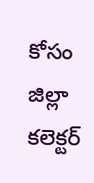కోసం జిల్లా కలెక్టర్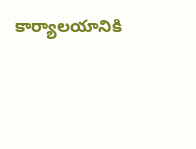కార్యాలయానికి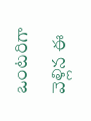ఒంటరిగా వెళ్లిన ఈ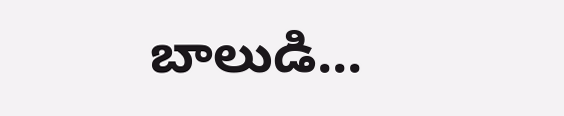బాలుడి...